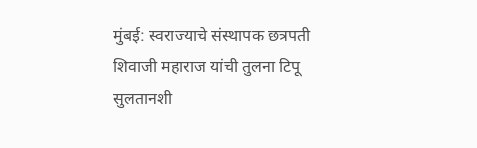मुंबई: स्वराज्याचे संस्थापक छत्रपती शिवाजी महाराज यांची तुलना टिपू सुलतानशी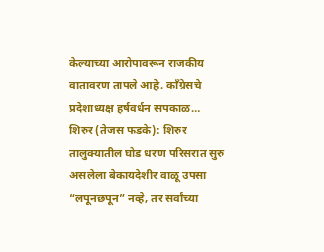केल्याच्या आरोपावरून राजकीय वातावरण तापले आहे. काँग्रेसचे प्रदेशाध्यक्ष हर्षवर्धन सपकाळ…
शिरुर (तेजस फडके): शिरुर तालुक्यातील घोड धरण परिसरात सुरु असलेला बेकायदेशीर वाळू उपसा “लपूनछपून” नव्हे, तर सर्वांच्या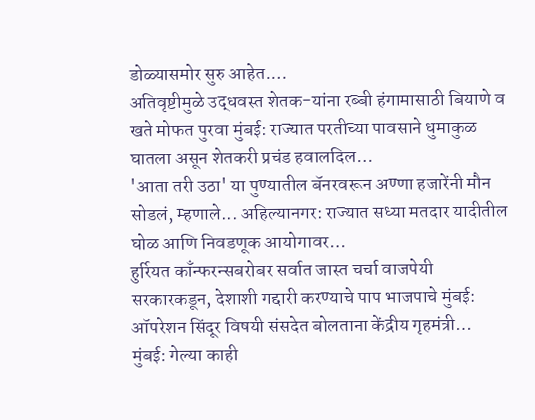डोळ्यासमोर सुरु आहेत.…
अतिवृष्टीमुळे उद्धवस्त शेतक-यांना रब्बी हंगामासाठी बियाणे व खते मोफत पुरवा मुंबई: राज्यात परतीच्या पावसाने धुमाकुळ घातला असून शेतकरी प्रचंड हवालदिल…
'आता तरी उठा' या पुण्यातील बॅनरवरून अण्णा हजारेंनी मौन सोडलं, म्हणाले... अहिल्यानगर: राज्यात सध्या मतदार यादीतील घोळ आणि निवडणूक आयोगावर…
हुर्रियत काँन्फरन्सबरोबर सर्वात जास्त चर्चा वाजपेयी सरकारकडून, देशाशी गद्दारी करण्याचे पाप भाजपाचे मुंबई: ऑपरेशन सिंदूर विषयी संसदेत बोलताना केंद्रीय गृहमंत्री…
मुंबई: गेल्या काही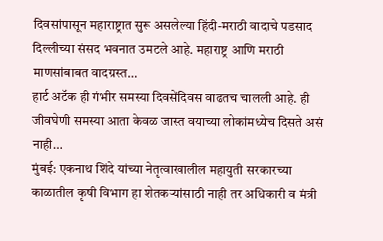दिवसांपासून महाराष्ट्रात सुरू असलेल्या हिंदी-मराठी वादाचे पडसाद दिल्लीच्या संसद भवनात उमटले आहे. महाराष्ट्र आणि मराठी माणसांबाबत वादग्रस्त…
हार्ट अटॅक ही गंभीर समस्या दिवसेंदिवस वाढतच चालली आहे. ही जीवघेणी समस्या आता केवळ जास्त वयाच्या लोकांमध्येच दिसते असं नाही…
मुंबई: एकनाथ शिंदे यांच्या नेतृत्वाखालील महायुती सरकारच्या काळातील कृषी विभाग हा शेतकऱ्यांसाठी नाही तर अधिकारी व मंत्री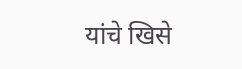यांचे खिसे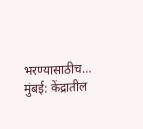भरण्यासाठीच…
मुंबई: केंद्रातील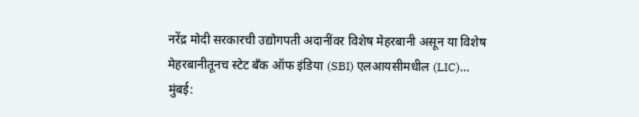नरेंद्र मोदी सरकारची उद्योगपती अदानींवर विशेष मेहरबानी असून या विशेष मेहरबानीतूनच स्टेट बँक ऑफ इंडिया (SBI) एलआयसीमधील (LIC)…
मुंबई: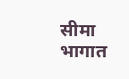सीमा भागात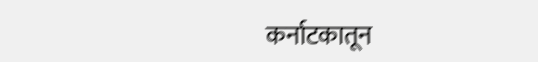कर्नाटकातून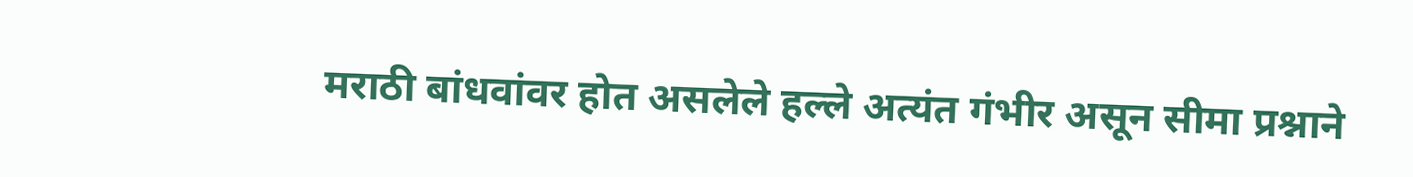मराठी बांधवांवर होत असलेले हल्ले अत्यंत गंभीर असून सीमा प्रश्नाने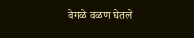वेगळे वळण घेतले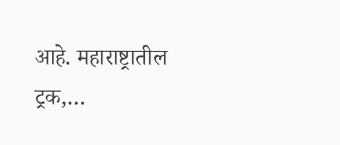आहे. महाराष्ट्रातील ट्रक,…